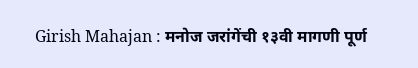Girish Mahajan : मनोज जरांगेंची १३वी मागणी पूर्ण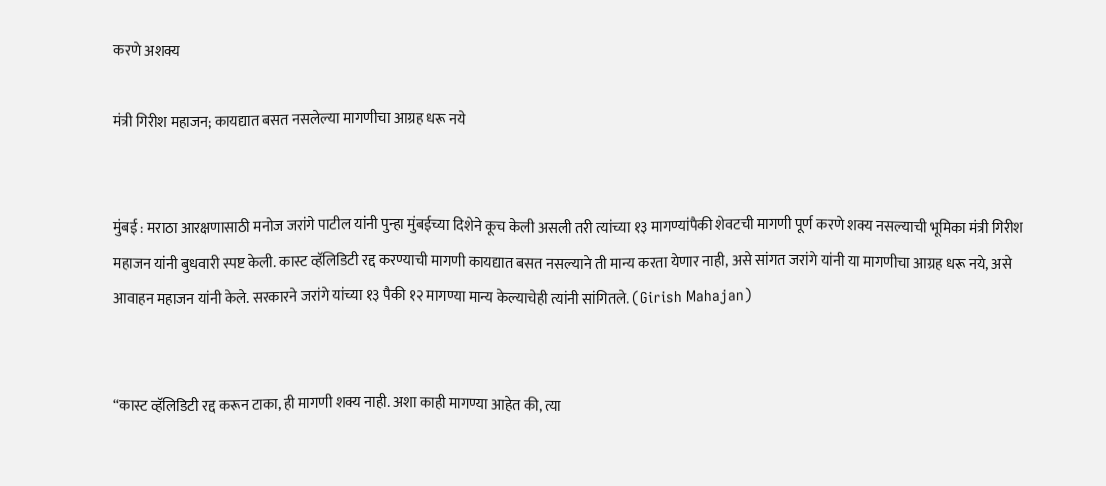करणे अशक्य

मंत्री गिरीश महाजन; कायद्यात बसत नसलेल्या मागणीचा आग्रह धरू नये


मुंबई : मराठा आरक्षणासाठी मनोज जरांगे पाटील यांनी पुन्हा मुंबईच्या दिशेने कूच केली असली तरी त्यांच्या १३ मागण्यांपैकी शेवटची मागणी पूर्ण करणे शक्य नसल्याची भूमिका मंत्री गिरीश महाजन यांनी बुधवारी स्पष्ट केली. कास्ट व्हॅलिडिटी रद्द करण्याची मागणी कायद्यात बसत नसल्याने ती मान्य करता येणार नाही, असे सांगत जरांगे यांनी या मागणीचा आग्रह धरू नये, असे आवाहन महाजन यांनी केले. सरकारने जरांगे यांच्या १३ पैकी १२ मागण्या मान्य केल्याचेही त्यांनी सांगितले. (Girish Mahajan)


“कास्ट व्हॅलिडिटी रद्द करून टाका, ही मागणी शक्य नाही. अशा काही मागण्या आहेत की, त्या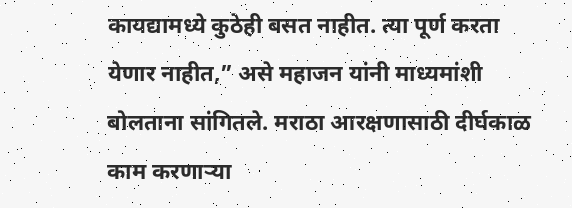कायद्यामध्ये कुठेही बसत नाहीत. त्या पूर्ण करता येणार नाहीत,” असे महाजन यांनी माध्यमांशी बोलताना सांगितले. मराठा आरक्षणासाठी दीर्घकाळ काम करणाऱ्या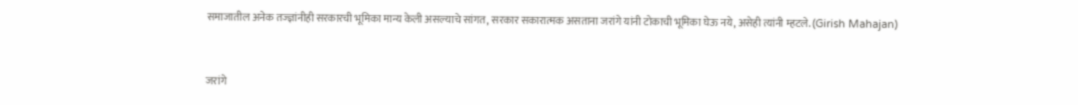समाजातील अनेक तज्ज्ञांनीही सरकारची भूमिका मान्य केली असल्याचे सांगत, सरकार सकारात्मक असताना जरांगे यांनी टोकाची भूमिका घेऊ नये, असेही त्यांनी म्हटले. (Girish Mahajan)



जरांगे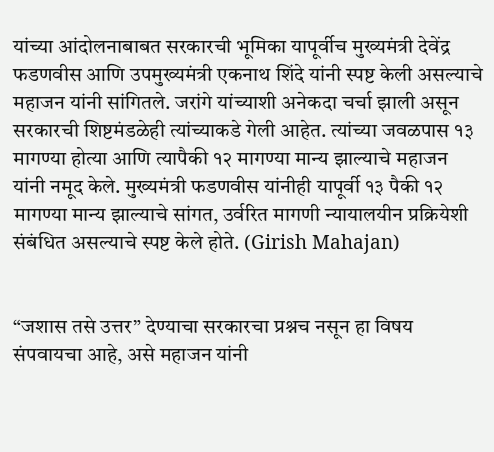यांच्या आंदोलनाबाबत सरकारची भूमिका यापूर्वीच मुख्यमंत्री देवेंद्र फडणवीस आणि उपमुख्यमंत्री एकनाथ शिंदे यांनी स्पष्ट केली असल्याचे महाजन यांनी सांगितले. जरांगे यांच्याशी अनेकदा चर्चा झाली असून सरकारची शिष्टमंडळेही त्यांच्याकडे गेली आहेत. त्यांच्या जवळपास १३ मागण्या होत्या आणि त्यापैकी १२ मागण्या मान्य झाल्याचे महाजन यांनी नमूद केले. मुख्यमंत्री फडणवीस यांनीही यापूर्वी १३ पैकी १२ मागण्या मान्य झाल्याचे सांगत, उर्वरित मागणी न्यायालयीन प्रक्रियेशी संबंधित असल्याचे स्पष्ट केले होते. (Girish Mahajan)


“जशास तसे उत्तर” देण्याचा सरकारचा प्रश्नच नसून हा विषय संपवायचा आहे, असे महाजन यांनी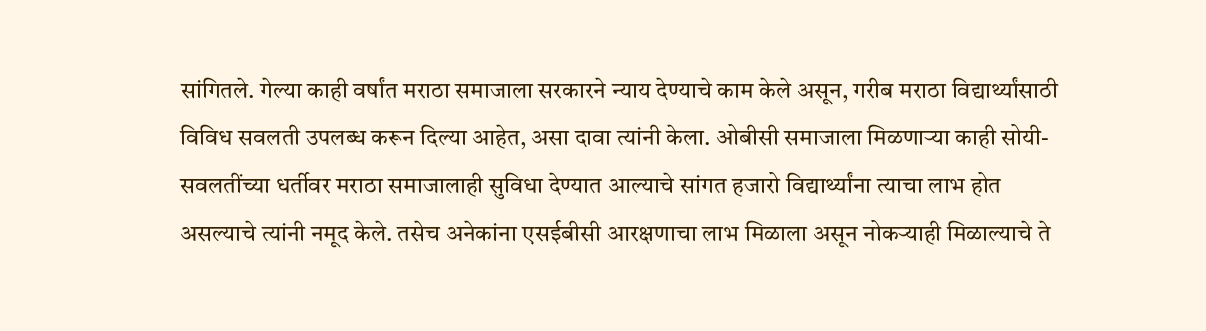सांगितले. गेल्या काही वर्षांत मराठा समाजाला सरकारने न्याय देण्याचे काम केले असून, गरीब मराठा विद्यार्थ्यांसाठी विविध सवलती उपलब्ध करून दिल्या आहेत, असा दावा त्यांनी केला. ओबीसी समाजाला मिळणाऱ्या काही सोयी-सवलतींच्या धर्तीवर मराठा समाजालाही सुविधा देण्यात आल्याचे सांगत हजारो विद्यार्थ्यांना त्याचा लाभ होत असल्याचे त्यांनी नमूद केले. तसेच अनेकांना एसईबीसी आरक्षणाचा लाभ मिळाला असून नोकऱ्याही मिळाल्याचे ते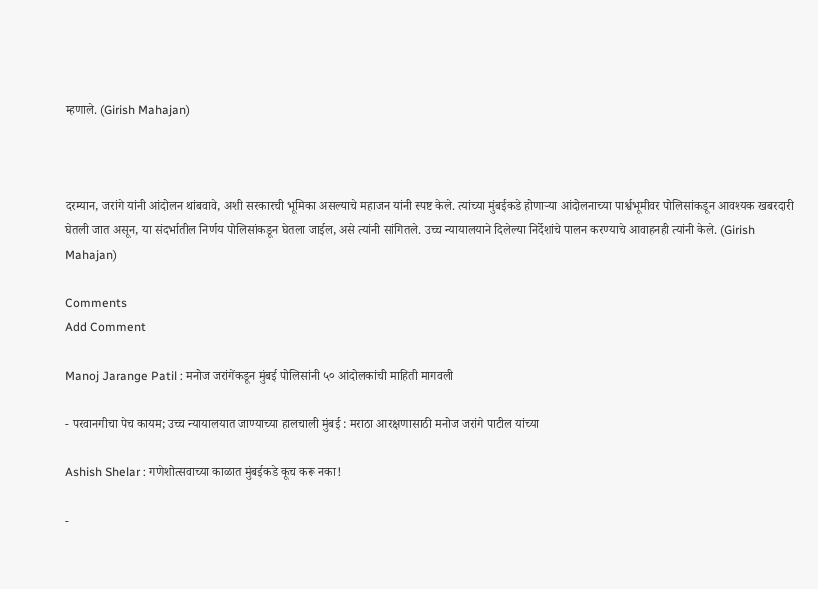म्हणाले. (Girish Mahajan)



दरम्यान, जरांगे यांनी आंदोलन थांबवावे, अशी सरकारची भूमिका असल्याचे महाजन यांनी स्पष्ट केले. त्यांच्या मुंबईकडे होणाऱ्या आंदोलनाच्या पार्श्वभूमीवर पोलिसांकडून आवश्यक खबरदारी घेतली जात असून, या संदर्भातील निर्णय पोलिसांकडून घेतला जाईल, असे त्यांनी सांगितले. उच्च न्यायालयाने दिलेल्या निर्देशांचे पालन करण्याचे आवाहनही त्यांनी केले. (Girish Mahajan)

Comments
Add Comment

Manoj Jarange Patil : मनोज जरांगेंकडून मुंबई पोलिसांनी ५० आंदोलकांची माहिती मागवली

- परवानगीचा पेच कायम; उच्च न्यायालयात जाण्याच्या हालचाली मुंबई : मराठा आरक्षणासाठी मनोज जरांगे पाटील यांच्या

Ashish Shelar : गणेशोत्सवाच्या काळात मुंबईकडे कूच करू नका!

-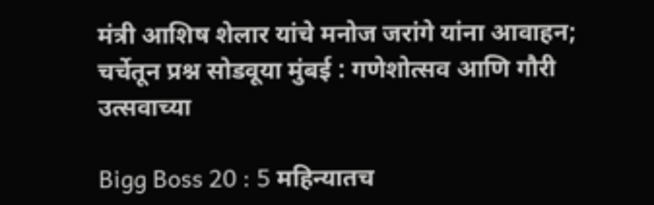मंत्री आशिष शेलार यांचे मनोज जरांगे यांना आवाहन; चर्चेतून प्रश्न सोडवूया मुंबई : गणेशोत्सव आणि गौरी उत्सवाच्या

Bigg Boss 20 : 5 महिन्यातच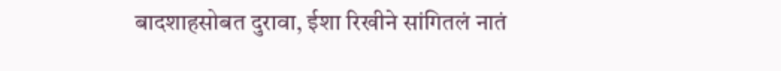बादशाहसोबत दुरावा, ईशा रिखीने सांगितलं नातं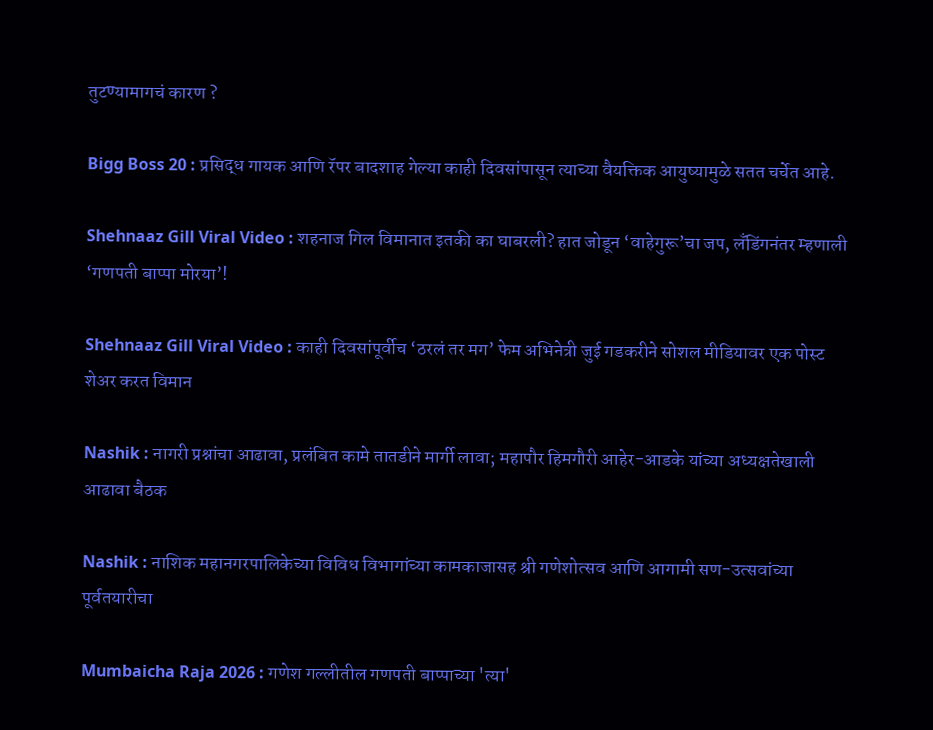तुटण्यामागचं कारण ?

Bigg Boss 20 : प्रसिद्ध गायक आणि रॅपर बादशाह गेल्या काही दिवसांपासून त्याच्या वैयक्तिक आयुष्यामुळे सतत चर्चेत आहे.

Shehnaaz Gill Viral Video : शहनाज गिल विमानात इतकी का घाबरली? हात जोडून ‘वाहेगुरू’चा जप, लँडिंगनंतर म्हणाली ‘गणपती बाप्पा मोरया’!

Shehnaaz Gill Viral Video : काही दिवसांपूर्वीच ‘ठरलं तर मग’ फेम अभिनेत्री जुई गडकरीने सोशल मीडियावर एक पोस्ट शेअर करत विमान

Nashik : नागरी प्रश्नांचा आढावा, प्रलंबित कामे तातडीने मार्गी लावा; महापौर हिमगौरी आहेर-आडके यांच्या अध्यक्षतेखाली आढावा बैठक

Nashik : नाशिक महानगरपालिकेच्या विविध विभागांच्या कामकाजासह श्री गणेशोत्सव आणि आगामी सण-उत्सवांच्या पूर्वतयारीचा

Mumbaicha Raja 2026 : गणेश गल्लीतील गणपती बाप्पाच्या 'त्या'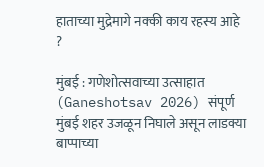हाताच्या मुद्रेमागे नक्की काय रहस्य आहे ?

मुंबई : गणेशोत्सवाच्या उत्साहात (Ganeshotsav 2026) संपूर्ण मुंबई शहर उजळून निघाले असून लाडक्या बाप्पाच्या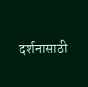दर्शनासाठी